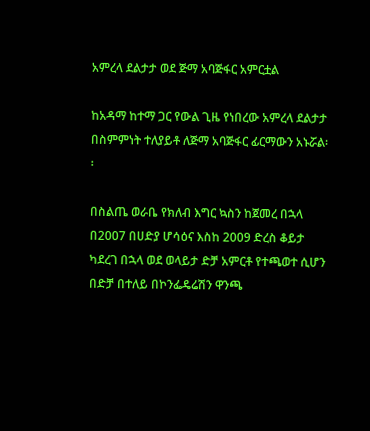አምረላ ደልታታ ወደ ጅማ አባጅፋር አምርቷል

ከአዳማ ከተማ ጋር የውል ጊዜ የነበረው አምረላ ደልታታ በስምምነት ተለያይቶ ለጅማ አባጅፋር ፊርማውን አኑሯል፡፡

በስልጤ ወራቤ የክለብ እግር ኳስን ከጀመረ በኋላ በ2007 በሀድያ ሆሳዕና እስከ 2009 ድረስ ቆይታ ካደረገ በኋላ ወደ ወላይታ ድቻ አምርቶ የተጫወተ ሲሆን በድቻ በተለይ በኮንፌዴሬሽን ዋንጫ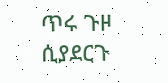ጥሩ ጉዞ ሲያደርጉ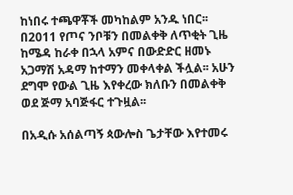ከነበሩ ተጫዋቾች መካከልም አንዱ ነበር፡፡ በ2011 የጦና ንቦቹን በመልቀቅ ለጥቂት ጊዜ ከሜዳ ከራቀ በኋላ አምና በውድድር ዘመኑ አጋማሽ አዳማ ከተማን መቀላቀል ችሏል፡፡ አሁን ደግሞ የውል ጊዜ እየቀረው ክለቡን በመልቀቅ ወደ ጅማ አባጅፋር ተጉዟል፡፡

በአዲሱ አሰልጣኝ ጳውሎስ ጌታቸው እየተመሩ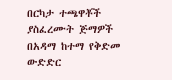በርካታ ተጫዋቾች ያስፈረሙት ጅማዎች በአዳማ ከተማ የቅድመ ውድድር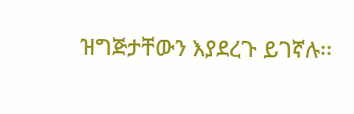ዝግጅታቸውን እያደረጉ ይገኛሉ፡፡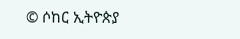© ሶከር ኢትዮጵያ